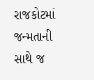રાજકોટમાં જન્મતાની સાથે જ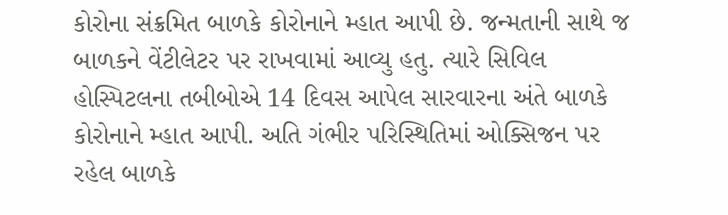કોરોના સંક્રમિત બાળકે કોરોનાને મ્હાત આપી છે. જન્મતાની સાથે જ બાળકને વેંટીલેટર પર રાખવામાં આવ્યુ હતુ. ત્યારે સિવિલ હોસ્પિટલના તબીબોએ 14 દિવસ આપેલ સારવારના અંતે બાળકે કોરોનાને મ્હાત આપી. અતિ ગંભીર પરિસ્થિતિમાં ઓક્સિજન પર રહેલ બાળકે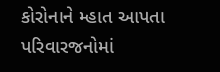કોરોનાને મ્હાત આપતા પરિવારજનોમાં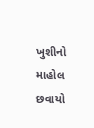ખુશીનો માહોલ છવાયો